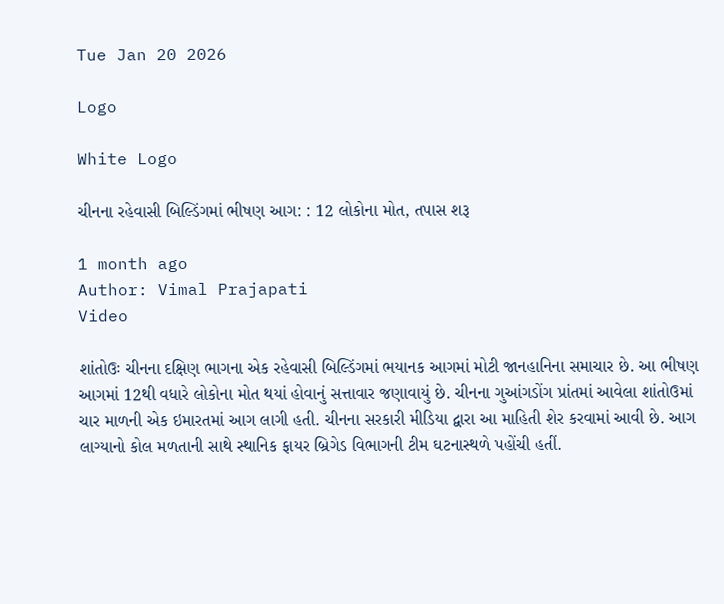Tue Jan 20 2026

Logo

White Logo

ચીનના રહેવાસી બિલ્ડિંગમાં ભીષણ આગ: : 12 લોકોના મોત, તપાસ શરૂ

1 month ago
Author: Vimal Prajapati
Video

શાંતોઉઃ ચીનના દક્ષિણ ભાગના એક રહેવાસી બિલ્ડિંગમાં ભયાનક આગમાં મોટી જાનહાનિના સમાચાર છે. આ ભીષણ આગમાં 12થી વધારે લોકોના મોત થયાં હોવાનું સત્તાવાર જણાવાયું છે. ચીનના ગુઆંગડોંગ પ્રાંતમાં આવેલા શાંતોઉમાં ચાર માળની એક ઇમારતમાં આગ લાગી હતી. ચીનના સરકારી મીડિયા દ્વારા આ માહિતી શેર કરવામાં આવી છે. આગ લાગ્યાનો કોલ મળતાની સાથે સ્થાનિક ફાયર બ્રિગેડ વિભાગની ટીમ ઘટનાસ્થળે પહોંચી હતીં.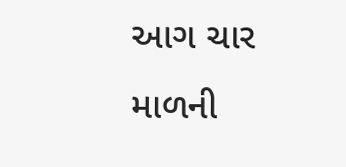આગ ચાર માળની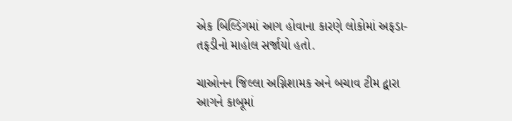એક બિલ્ડિંગમાં આગ હોવાના કારણે લોકોમાં અફડા-તફડીનો માહોલ સર્જાયો હતો.

ચાઓનન જિલ્લા અગ્નિશામક અને બચાવ ટીમ દ્વારા આગને કાબૂમાં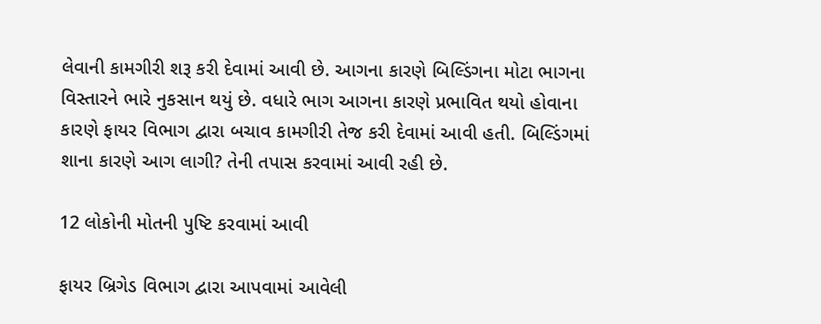લેવાની કામગીરી શરૂ કરી દેવામાં આવી છે. આગના કારણે બિલ્ડિંગના મોટા ભાગના વિસ્તારને ભારે નુકસાન થયું છે. વધારે ભાગ આગના કારણે પ્રભાવિત થયો હોવાના કારણે ફાયર વિભાગ દ્વારા બચાવ કામગીરી તેજ કરી દેવામાં આવી હતી. બિલ્ડિંગમાં શાના કારણે આગ લાગી? તેની તપાસ કરવામાં આવી રહી છે.

12 લોકોની મોતની પુષ્ટિ કરવામાં આવી

ફાયર બ્રિગેડ વિભાગ દ્વારા આપવામાં આવેલી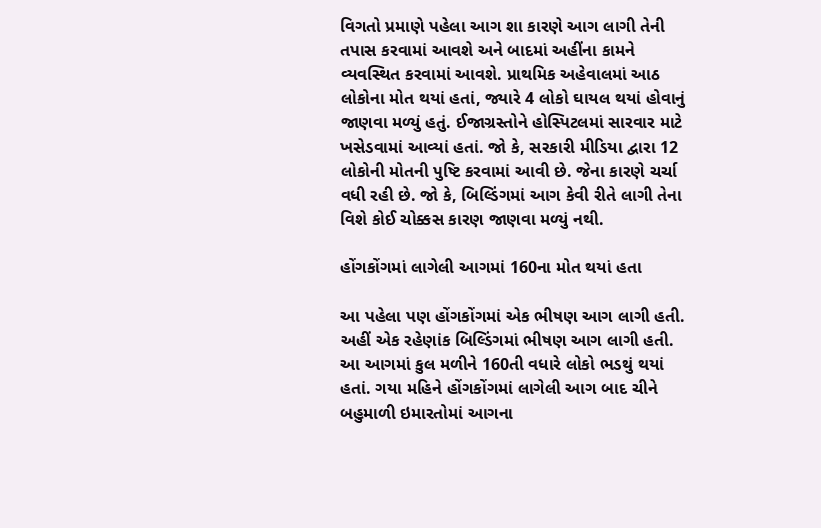વિગતો પ્રમાણે પહેલા આગ શા કારણે આગ લાગી તેની તપાસ કરવામાં આવશે અને બાદમાં અહીંના કામને વ્યવસ્થિત કરવામાં આવશે. પ્રાથમિક અહેવાલમાં આઠ લોકોના મોત થયાં હતાં, જ્યારે 4 લોકો ઘાયલ થયાં હોવાનું જાણવા મળ્યું હતું. ઈજાગ્રસ્તોને હોસ્પિટલમાં સારવાર માટે ખસેડવામાં આવ્યાં હતાં. જો કે, સરકારી મીડિયા દ્વારા 12 લોકોની મોતની પુષ્ટિ કરવામાં આવી છે. જેના કારણે ચર્ચા વધી રહી છે. જો કે, બિલ્ડિંગમાં આગ કેવી રીતે લાગી તેના વિશે કોઈ ચોક્કસ કારણ જાણવા મળ્યું નથી.

હોંગકોંગમાં લાગેલી આગમાં 160ના મોત થયાં હતા

આ પહેલા પણ હોંગકોંગમાં એક ભીષણ આગ લાગી હતી. અહીં એક રહેણાંક બિલ્ડિંગમાં ભીષણ આગ લાગી હતી. આ આગમાં કુલ મળીને 160તી વધારે લોકો ભડથું થયાં હતાં. ગયા મહિને હોંગકોંગમાં લાગેલી આગ બાદ ચીને બહુમાળી ઇમારતોમાં આગના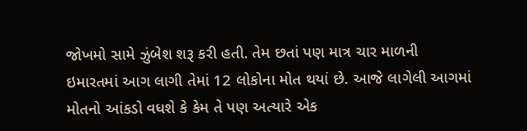જોખમો સામે ઝુંબેશ શરૂ કરી હતી. તેમ છતાં પણ માત્ર ચાર માળની ઇમારતમાં આગ લાગી તેમાં 12 લોકોના મોત થયાં છે. આજે લાગેલી આગમાં મોતનો આંકડો વધશે કે કેમ તે પણ અત્યારે એક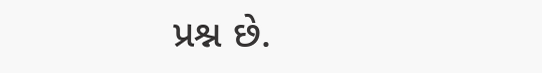પ્રશ્ન છે.